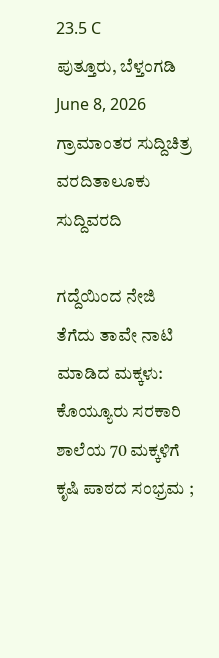23.5 C
ಪುತ್ತೂರು, ಬೆಳ್ತಂಗಡಿ
June 8, 2026
ಗ್ರಾಮಾಂತರ ಸುದ್ದಿಚಿತ್ರ ವರದಿತಾಲೂಕು ಸುದ್ದಿವರದಿ

ಗದ್ದೆಯಿಂದ ನೇಜಿ ತೆಗೆದು ತಾವೇ ನಾಟಿ ಮಾಡಿದ ಮಕ್ಕಳು: ಕೊಯ್ಯೂರು ಸರಕಾರಿ ಶಾಲೆಯ 70 ಮಕ್ಕಳಿಗೆ ಕೃಷಿ ಪಾಠದ ಸಂಭ್ರಮ ;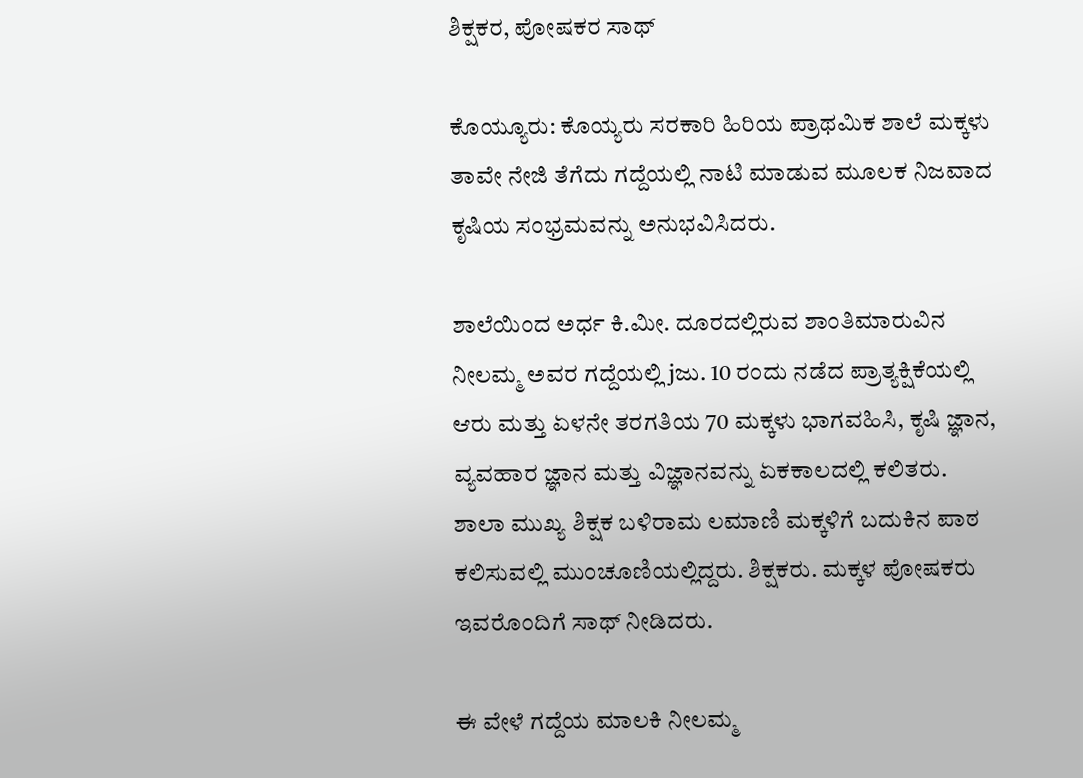ಶಿಕ್ಷಕರ, ಪೋಷಕರ ಸಾಥ್

ಕೊಯ್ಯೂರು: ಕೊಯ್ಯರು ಸರಕಾರಿ ಹಿರಿಯ ಪ್ರಾಥಮಿಕ ಶಾಲೆ ಮಕ್ಕಳು ತಾವೇ ನೇಜಿ ತೆಗೆದು ಗದ್ದೆಯಲ್ಲಿ ನಾಟಿ ಮಾಡುವ ಮೂಲಕ ನಿಜವಾದ ಕೃಷಿಯ ಸಂಭ್ರಮವನ್ನು ಅನುಭವಿಸಿದರು.

ಶಾಲೆಯಿಂದ ಅರ್ಧ ಕಿ.ಮೀ. ದೂರದಲ್ಲಿರುವ ಶಾಂತಿಮಾರುವಿನ ನೀಲಮ್ಮ ಅವರ ಗದ್ದೆಯಲ್ಲಿ jಜು. 10 ರಂದು ನಡೆದ ಪ್ರಾತ್ಯಕ್ಷಿಕೆಯಲ್ಲಿ ಆರು ಮತ್ತು ಏಳನೇ ತರಗತಿಯ 70 ಮಕ್ಕಳು ಭಾಗವಹಿಸಿ, ಕೃಷಿ ಜ್ಞಾನ, ವ್ಯವಹಾರ ಜ್ಞಾನ ಮತ್ತು ವಿಜ್ಞಾನವನ್ನು ಏಕಕಾಲದಲ್ಲಿ ಕಲಿತರು. ಶಾಲಾ ಮುಖ್ಯ ಶಿಕ್ಷಕ ಬಳಿರಾಮ ಲಮಾಣಿ ಮಕ್ಕಳಿಗೆ ಬದುಕಿನ ಪಾಠ ಕಲಿಸುವಲ್ಲಿ ಮುಂಚೂಣಿಯಲ್ಲಿದ್ದರು. ಶಿಕ್ಷಕರು. ಮಕ್ಕಳ ಪೋಷಕರು ಇವರೊಂದಿಗೆ ಸಾಥ್ ನೀಡಿದರು.

ಈ ವೇಳೆ ಗದ್ದೆಯ ಮಾಲಕಿ ನೀಲಮ್ಮ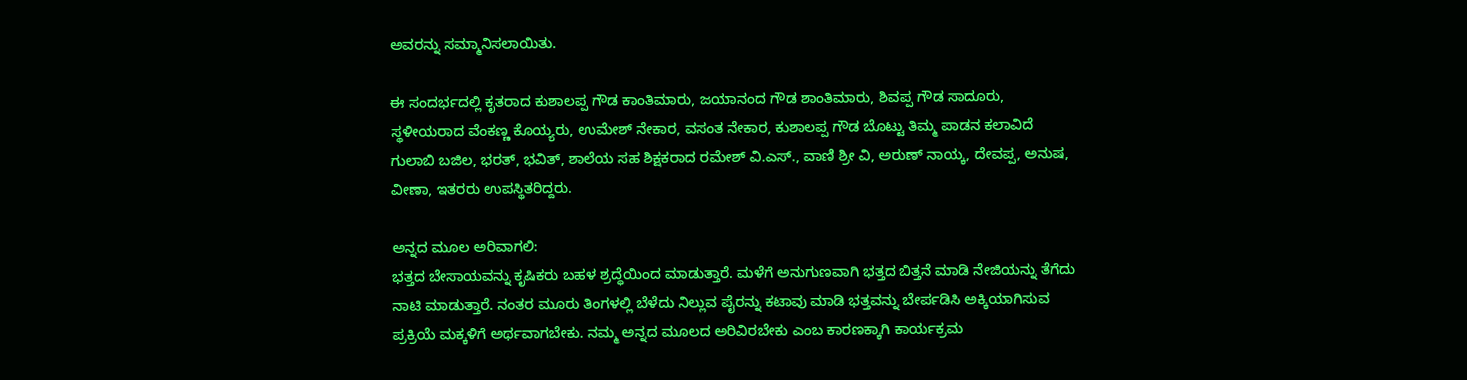ಅವರನ್ನು ಸಮ್ಮಾನಿಸಲಾಯಿತು.

ಈ ಸಂದರ್ಭದಲ್ಲಿ ಕೃತರಾದ ಕುಶಾಲಪ್ಪ ಗೌಡ ಕಾಂತಿಮಾರು, ಜಯಾನಂದ ಗೌಡ ಶಾಂತಿಮಾರು, ಶಿವಪ್ಪ ಗೌಡ ಸಾದೂರು, ಸ್ಥಳೀಯರಾದ ವೆಂಕಣ್ಣ ಕೊಯ್ಯರು, ಉಮೇಶ್ ನೇಕಾರ, ವಸಂತ ನೇಕಾರ, ಕುಶಾಲಪ್ಪ ಗೌಡ ಬೊಟ್ಟು ತಿಮ್ಮ ಪಾಡನ ಕಲಾವಿದೆ ಗುಲಾಬಿ ಬಜಿಲ, ಭರತ್, ಭವಿತ್, ಶಾಲೆಯ ಸಹ ಶಿಕ್ಷಕರಾದ ರಮೇಶ್ ವಿ.ಎಸ್., ವಾಣಿ ಶ್ರೀ ವಿ, ಅರುಣ್ ನಾಯ್ಕ, ದೇವಪ್ಪ, ಅನುಷ, ವೀಣಾ, ಇತರರು ಉಪಸ್ಥಿತರಿದ್ದರು.

ಅನ್ನದ ಮೂಲ ಅರಿವಾಗಲಿ:
ಭತ್ತದ ಬೇಸಾಯವನ್ನು ಕೃಷಿಕರು ಬಹಳ ಶ್ರದ್ಧೆಯಿಂದ ಮಾಡುತ್ತಾರೆ. ಮಳೆಗೆ ಅನುಗುಣವಾಗಿ ಭತ್ತದ ಬಿತ್ತನೆ ಮಾಡಿ ನೇಜಿಯನ್ನು ತೆಗೆದು ನಾಟಿ ಮಾಡುತ್ತಾರೆ. ನಂತರ ಮೂರು ತಿಂಗಳಲ್ಲಿ ಬೆಳೆದು ನಿಲ್ಲುವ ಪೈರನ್ನು ಕಟಾವು ಮಾಡಿ ಭತ್ತವನ್ನು ಬೇರ್ಪಡಿಸಿ ಅಕ್ಕಿಯಾಗಿಸುವ ಪ್ರಕ್ರಿಯೆ ಮಕ್ಕಳಿಗೆ ಅರ್ಥವಾಗಬೇಕು. ನಮ್ಮ ಅನ್ನದ ಮೂಲದ ಅರಿವಿರಬೇಕು ಎಂಬ ಕಾರಣಕ್ಕಾಗಿ ಕಾರ್ಯಕ್ರಮ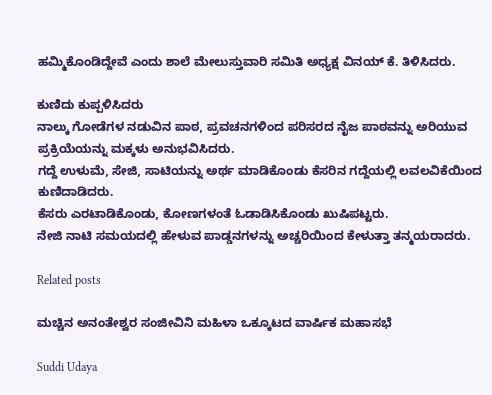ಹಮ್ಮಿಕೊಂಡಿದ್ದೇವೆ ಎಂದು ಶಾಲೆ ಮೇಲುಸ್ತುವಾರಿ ಸಮಿತಿ ಅಧ್ಯಕ್ಷ ವಿನಯ್ ಕೆ. ತಿಳಿಸಿದರು.

ಕುಣಿದು ಕುಪ್ಪಳಿಸಿದರು
ನಾಲ್ಕು ಗೋಡೆಗಳ ನಡುವಿನ ಪಾಠ, ಪ್ರವಚನಗಳಿಂದ ಪರಿಸರದ ನೈಜ ಪಾಠವನ್ನು ಅರಿಯುವ ಪ್ರಕ್ರಿಯೆಯನ್ನು ಮಕ್ಕಳು ಅನುಭವಿಸಿದರು.
ಗದ್ದೆ ಉಳುಮೆ, ಸೇಜಿ, ಸಾಟಿಯನ್ನು ಅರ್ಥ ಮಾಡಿಕೊಂಡು ಕೆಸರಿನ ಗದ್ದೆಯಲ್ಲಿ ಲವಲವಿಕೆಯಿಂದ ಕುಣಿದಾಡಿದರು.
ಕೆಸರು ಎರಟಾಡಿಕೊಂಡು, ಕೋಣಗಳಂತೆ ಓಡಾಡಿಸಿಕೊಂಡು ಖುಷಿಪಟ್ಟರು.
ನೇಜಿ ನಾಟಿ ಸಮಯದಲ್ಲಿ ಹೇಳುವ ಪಾಡ್ಡನಗಳನ್ನು ಅಚ್ಚರಿಯಿಂದ ಕೇಳುತ್ತಾ ತನ್ಮಯರಾದರು.

Related posts

ಮಚ್ಚಿನ ಅನಂತೇಶ್ವರ ಸಂಜೀವಿನಿ ಮಹಿಳಾ ಒಕ್ಕೂಟದ ವಾರ್ಷಿಕ ಮಹಾಸಭೆ

Suddi Udaya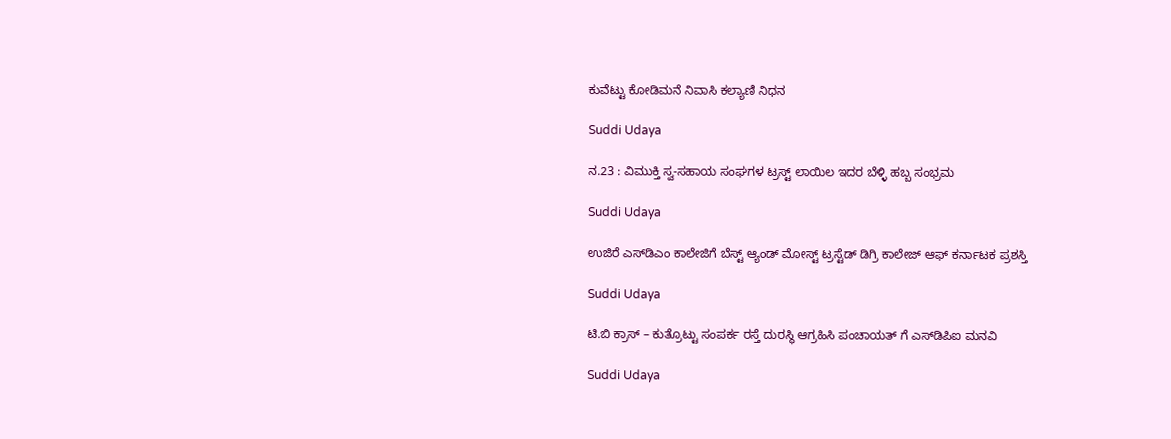ಕುವೆಟ್ಟು ಕೋಡಿಮನೆ ನಿವಾಸಿ ಕಲ್ಯಾಣಿ ನಿಧನ

Suddi Udaya

ನ.23 : ವಿಮುಕ್ತಿ ಸ್ವ-ಸಹಾಯ ಸಂಘಗಳ ಟ್ರಸ್ಟ್ ಲಾಯಿಲ ಇದರ ಬೆಳ್ಳಿ ಹಬ್ಬ ಸಂಭ್ರಮ

Suddi Udaya

ಉಜಿರೆ ಎಸ್‌ಡಿಎಂ ಕಾಲೇಜಿಗೆ ಬೆಸ್ಟ್ ಆ್ಯಂಡ್ ಮೋಸ್ಟ್ ಟ್ರಸ್ಟೆಡ್ ಡಿಗ್ರಿ ಕಾಲೇಜ್ ಆಫ್ ಕರ್ನಾಟಕ ಪ್ರಶಸ್ತಿ

Suddi Udaya

ಟಿ.ಬಿ ಕ್ರಾಸ್ – ಕುತ್ರೊಟ್ಟು ಸಂಪರ್ಕ ರಸ್ತೆ ದುರಸ್ಥಿ ಆಗ್ರಹಿಸಿ ಪಂಚಾಯತ್ ಗೆ ಎಸ್‌ಡಿಪಿಐ ಮನವಿ

Suddi Udaya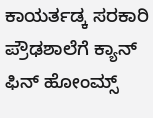ಕಾಯರ್ತಡ್ಕ ಸರಕಾರಿ ಪ್ರೌಢಶಾಲೆಗೆ ಕ್ಯಾನ್ ಫಿನ್ ಹೋಂಮ್ಸ್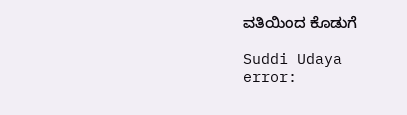ವತಿಯಿಂದ ಕೊಡುಗೆ

Suddi Udaya
error: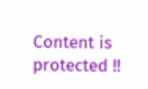Content is protected !!